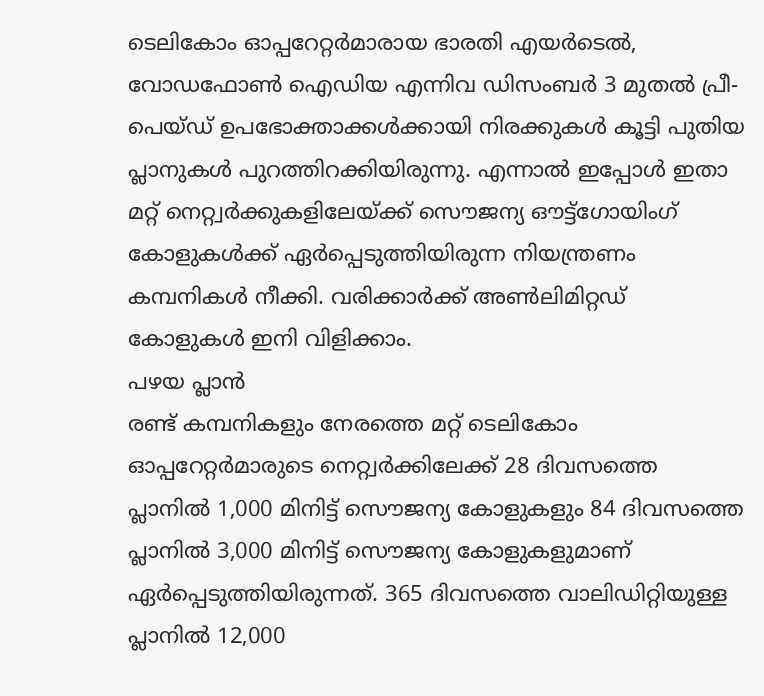ടെലികോം ഓപ്പറേറ്റർമാരായ ഭാരതി എയർടെൽ, വോഡഫോൺ ഐഡിയ എന്നിവ ഡിസംബർ 3 മുതൽ പ്രീ-പെയ്ഡ് ഉപഭോക്താക്കൾക്കായി നിരക്കുകൾ കൂട്ടി പുതിയ പ്ലാനുകൾ പുറത്തിറക്കിയിരുന്നു. എന്നാൽ ഇപ്പോൾ ഇതാ മറ്റ് നെറ്റ്വർക്കുകളിലേയ്ക്ക് സൌജന്യ ഔട്ട്ഗോയിംഗ് കോളുകൾക്ക് ഏർപ്പെടുത്തിയിരുന്ന നിയന്ത്രണം കമ്പനികൾ നീക്കി. വരിക്കാർക്ക് അൺലിമിറ്റഡ് കോളുകൾ ഇനി വിളിക്കാം.
പഴയ പ്ലാൻ
രണ്ട് കമ്പനികളും നേരത്തെ മറ്റ് ടെലികോം ഓപ്പറേറ്റർമാരുടെ നെറ്റ്വർക്കിലേക്ക് 28 ദിവസത്തെ പ്ലാനിൽ 1,000 മിനിട്ട് സൌജന്യ കോളുകളും 84 ദിവസത്തെ പ്ലാനിൽ 3,000 മിനിട്ട് സൌജന്യ കോളുകളുമാണ് ഏർപ്പെടുത്തിയിരുന്നത്. 365 ദിവസത്തെ വാലിഡിറ്റിയുള്ള പ്ലാനിൽ 12,000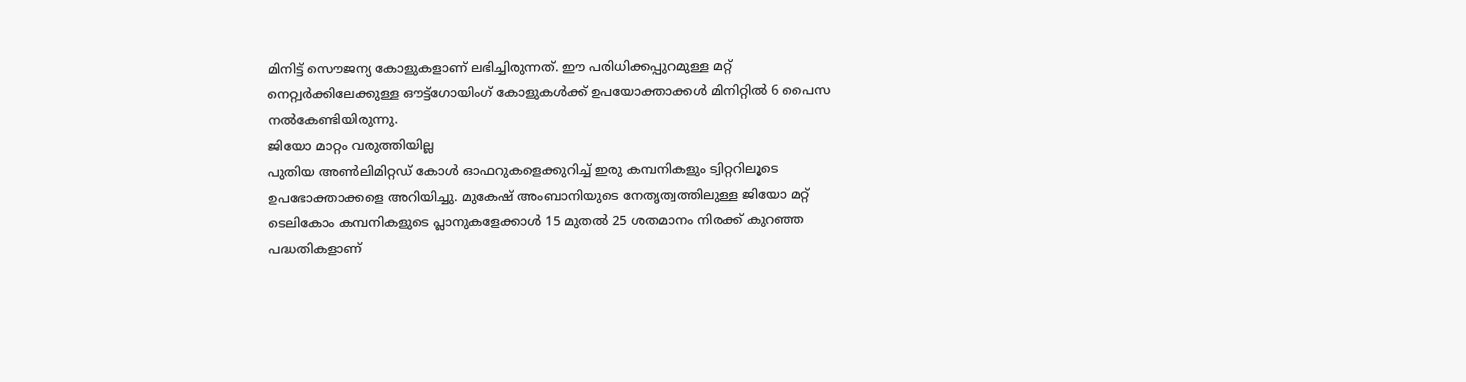മിനിട്ട് സൌജന്യ കോളുകളാണ് ലഭിച്ചിരുന്നത്. ഈ പരിധിക്കപ്പുറമുള്ള മറ്റ് നെറ്റ്വർക്കിലേക്കുള്ള ഔട്ട്ഗോയിംഗ് കോളുകൾക്ക് ഉപയോക്താക്കൾ മിനിറ്റിൽ 6 പൈസ നൽകേണ്ടിയിരുന്നു.
ജിയോ മാറ്റം വരുത്തിയില്ല
പുതിയ അൺലിമിറ്റഡ് കോൾ ഓഫറുകളെക്കുറിച്ച് ഇരു കമ്പനികളും ട്വിറ്ററിലൂടെ ഉപഭോക്താക്കളെ അറിയിച്ചു. മുകേഷ് അംബാനിയുടെ നേതൃത്വത്തിലുള്ള ജിയോ മറ്റ് ടെലികോം കമ്പനികളുടെ പ്ലാനുകളേക്കാൾ 15 മുതൽ 25 ശതമാനം നിരക്ക് കുറഞ്ഞ പദ്ധതികളാണ്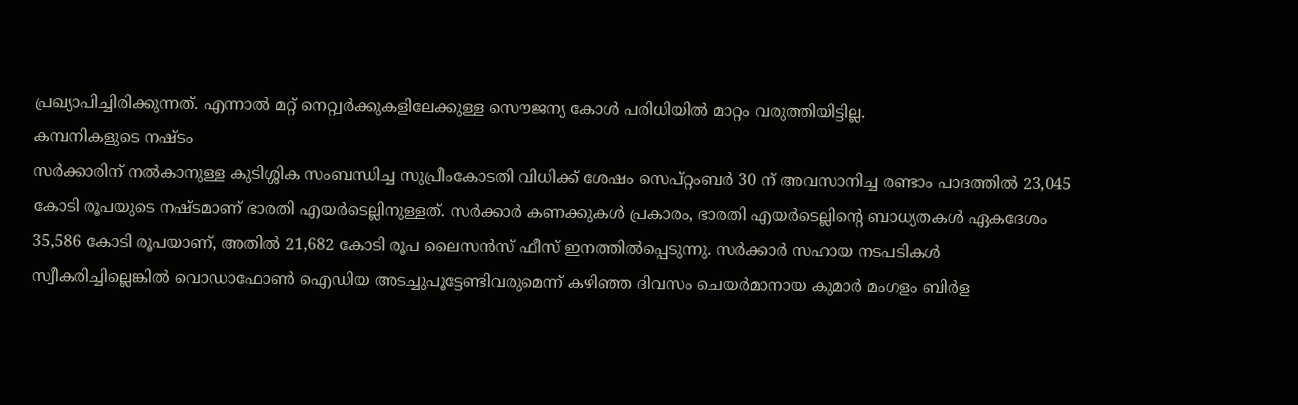പ്രഖ്യാപിച്ചിരിക്കുന്നത്. എന്നാൽ മറ്റ് നെറ്റ്വർക്കുകളിലേക്കുള്ള സൌജന്യ കോൾ പരിധിയിൽ മാറ്റം വരുത്തിയിട്ടില്ല.
കമ്പനികളുടെ നഷ്ടം
സർക്കാരിന് നൽകാനുള്ള കുടിശ്ശിക സംബന്ധിച്ച സുപ്രീംകോടതി വിധിക്ക് ശേഷം സെപ്റ്റംബർ 30 ന് അവസാനിച്ച രണ്ടാം പാദത്തിൽ 23,045 കോടി രൂപയുടെ നഷ്ടമാണ് ഭാരതി എയർടെല്ലിനുള്ളത്. സർക്കാർ കണക്കുകൾ പ്രകാരം, ഭാരതി എയർടെല്ലിന്റെ ബാധ്യതകൾ ഏകദേശം 35,586 കോടി രൂപയാണ്, അതിൽ 21,682 കോടി രൂപ ലൈസൻസ് ഫീസ് ഇനത്തിൽപ്പെടുന്നു. സർക്കാർ സഹായ നടപടികൾ സ്വീകരിച്ചില്ലെങ്കിൽ വൊഡാഫോൺ ഐഡിയ അടച്ചുപൂട്ടേണ്ടിവരുമെന്ന് കഴിഞ്ഞ ദിവസം ചെയർമാനായ കുമാർ മംഗളം ബിർള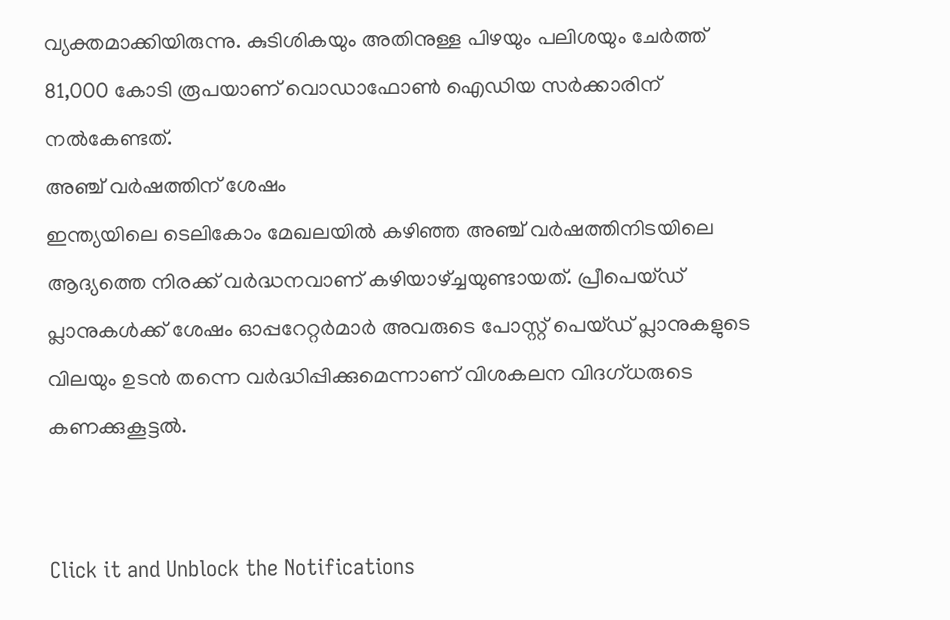വ്യക്തമാക്കിയിരുന്നു. കുടിശികയും അതിനുള്ള പിഴയും പലിശയും ചേർത്ത് 81,000 കോടി രൂപയാണ് വൊഡാഫോൺ ഐഡിയ സർക്കാരിന് നൽകേണ്ടത്.
അഞ്ച് വർഷത്തിന് ശേഷം
ഇന്ത്യയിലെ ടെലികോം മേഖലയിൽ കഴിഞ്ഞ അഞ്ച് വർഷത്തിനിടയിലെ ആദ്യത്തെ നിരക്ക് വർദ്ധനവാണ് കഴിയാഴ്ച്ചയുണ്ടായത്. പ്രീപെയ്ഡ് പ്ലാനുകൾക്ക് ശേഷം ഓപ്പറേറ്റർമാർ അവരുടെ പോസ്റ്റ് പെയ്ഡ് പ്ലാനുകളുടെ വിലയും ഉടൻ തന്നെ വർദ്ധിപ്പിക്കുമെന്നാണ് വിശകലന വിദഗ്ധരുടെ കണക്കുകൂട്ടൽ.


Click it and Unblock the Notifications